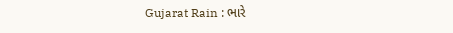Gujarat Rain : ભારે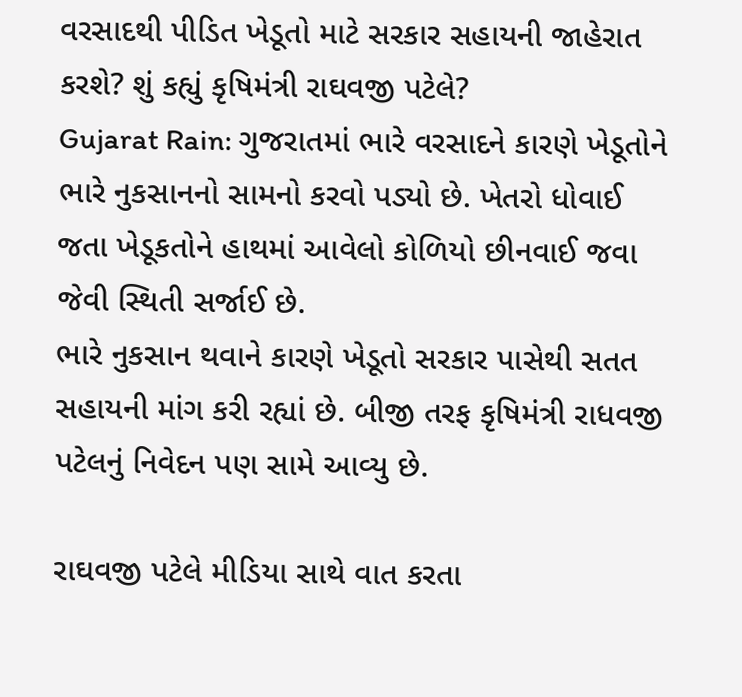વરસાદથી પીડિત ખેડૂતો માટે સરકાર સહાયની જાહેરાત કરશે? શું કહ્યું કૃષિમંત્રી રાઘવજી પટેલે?
Gujarat Rain: ગુજરાતમાં ભારે વરસાદને કારણે ખેડૂતોને ભારે નુકસાનનો સામનો કરવો પડ્યો છે. ખેતરો ધોવાઈ જતા ખેડૂકતોને હાથમાં આવેલો કોળિયો છીનવાઈ જવા જેવી સ્થિતી સર્જાઈ છે.
ભારે નુકસાન થવાને કારણે ખેડૂતો સરકાર પાસેથી સતત સહાયની માંગ કરી રહ્યાં છે. બીજી તરફ કૃષિમંત્રી રાધવજી પટેલનું નિવેદન પણ સામે આવ્યુ છે.

રાઘવજી પટેલે મીડિયા સાથે વાત કરતા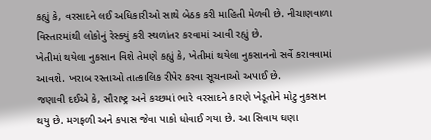કહ્યું કે, વરસાદને લઈ અધિકારીઓ સાથે બેઠક કરી માહિતી મેળવી છે. નીચાણવાળા વિસ્તારમાંથી લોકોનું રેસ્ક્યું કરી સ્થળાંતર કરવામાં આવી રહ્યું છે.
ખેતીમાં થયેલા નુકસાન વિશે તેમણે કહ્યું કે, ખેતીમાં થયેલા નુકસાનનો સર્વે કરાવવામાં આવશે. ખરાબ રસ્તાઓ તાત્કાલિક રીપેર કરવા સૂચનાઓ અપાઈ છે.
જણાવી દઈએ કે, સૌરાષ્ટ્ર અને કચ્છમાં ભારે વરસાદને કારણે ખેડૂતોને મોટુ નુકસાન થયુ છે. મગફળી અને કપાસ જેવા પાકો ધોવાઈ ગયા છે. આ સિવાય ઘણા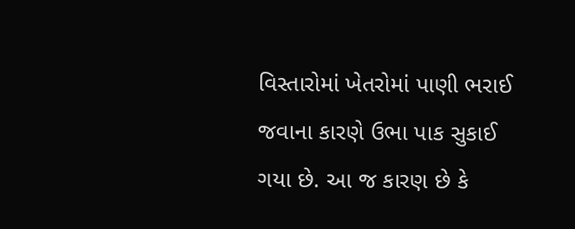વિસ્તારોમાં ખેતરોમાં પાણી ભરાઈ જવાના કારણે ઉભા પાક સુકાઈ ગયા છે. આ જ કારણ છે કે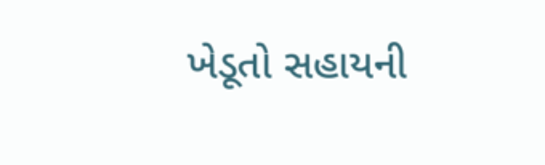ખેડૂતો સહાયની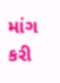માંગ કરી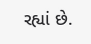રહ્યાં છે.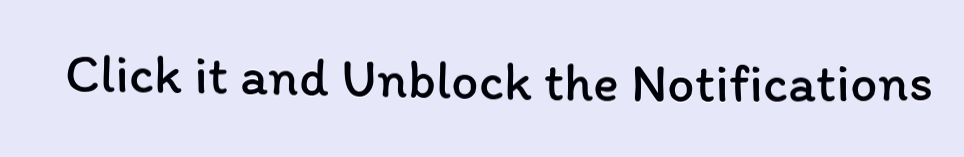Click it and Unblock the Notifications